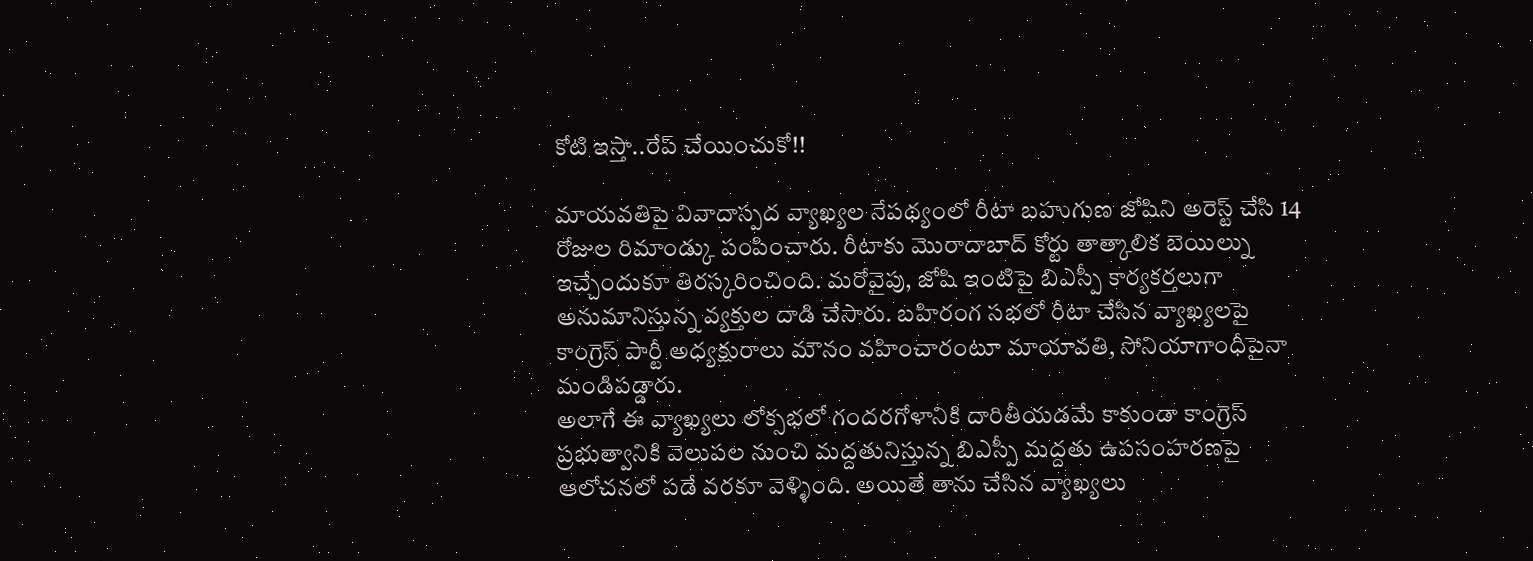కోటి ఇస్తా..రేప్ చేయించుకో!!

మాయవతిపై వివాదాస్పద వ్యాఖ్యల నేపథ్యంలో రీటా బహుగుణ జోషిని అరెస్ట్ చేసి 14 రోజుల రిమాండ్కు పంపించారు. రీటాకు మొరాదాబాద్ కోర్టు తాత్కాలిక బెయిల్ను ఇచ్చేందుకూ తిరస్కరించింది. మరోవైపు, జోషి ఇంటిపై బిఎస్పీ కార్యకర్తలుగా అనుమానిస్తున్న వ్యక్తుల దాడి చేసారు. బహిరంగ సభలో రీటా చేసిన వ్యాఖ్యలపై కాంగ్రెస్ పార్టీ అధ్యక్షురాలు మౌనం వహించారంటూ మాయావతి, సోనియాగాంధీపైనా మండిపడ్డారు.
అలాగే ఈ వ్యాఖ్యలు లోక్సభలో గందరగోళానికి దారితీయడమే కాకుండా కాంగ్రెస్ ప్రభుత్వానికి వెలుపల నుంచి మద్దతునిస్తున్న బిఎస్పీ మద్దతు ఉపసంహరణపై ఆలోచనలో పడే వరకూ వెళ్ళింది. అయితే తాను చేసిన వ్యాఖ్యలు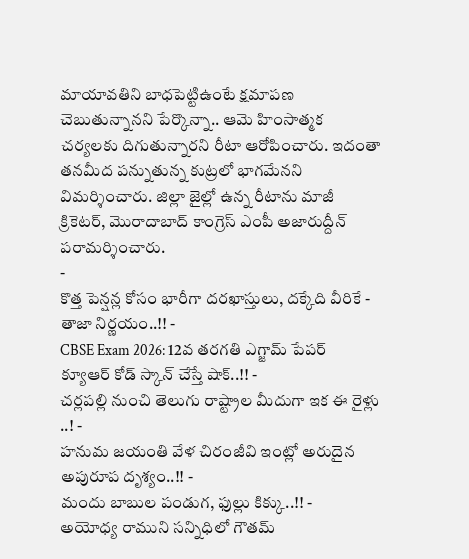మాయావతిని బాధపెట్టిఉంటే క్షమాపణ చెబుతున్నానని పేర్కొన్నా.. ఆమె హింసాత్మక చర్యలకు దిగుతున్నారని రీటా ఆరోపించారు. ఇదంతా తనమీద పన్నుతున్న కుట్రలో భాగమేనని విమర్శించారు. జిల్లా జైల్లో ఉన్న రీటాను మాజీ క్రికెటర్, మొరాదాబాద్ కాంగ్రెస్ ఎంపీ అజారుద్దీన్ పరామర్శించారు.
-
కొత్త పెన్షన్ల కోసం భారీగా దరఖాస్తులు, దక్కేది వీరికే - తాజా నిర్ణయం..!! -
CBSE Exam 2026: 12వ తరగతి ఎగ్జామ్ పేపర్ క్యూఆర్ కోడ్ స్కాన్ చేస్తే షాక్..!! -
చర్లపల్లి నుంచి తెలుగు రాష్ట్రాల మీదుగా ఇక ఈ రైళ్లు ..! -
హనుమ జయంతి వేళ చిరంజీవి ఇంట్లో అరుదైన అపురూప దృశ్యం..!! -
మందు బాబుల పండుగ, ఫుల్లు కిక్కు..!! -
అయోధ్య రాముని సన్నిధిలో గౌతమ్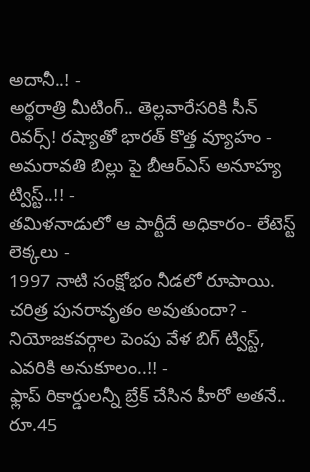అదానీ..! -
అర్థరాత్రి మీటింగ్.. తెల్లవారేసరికి సీన్ రివర్స్! రష్యాతో భారత్ కొత్త వ్యూహం -
అమరావతి బిల్లు పై బీఆర్ఎస్ అనూహ్య ట్విస్ట్..!! -
తమిళనాడులో ఆ పార్టీదే అధికారం- లేటెస్ట్ లెక్కలు -
1997 నాటి సంక్షోభం నీడలో రూపాయి. చరిత్ర పునరావృతం అవుతుందా? -
నియోజకవర్గాల పెంపు వేళ బిగ్ ట్విస్ట్, ఎవరికి అనుకూలం..!! -
ఫ్లాప్ రికార్డులన్నీ బ్రేక్ చేసిన హీరో అతనే.. రూ.45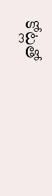కోట్లతో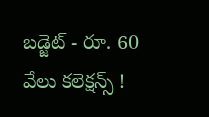బడ్జెట్ - రూ. 60 వేలు కలెక్షన్స్ !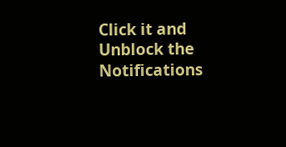Click it and Unblock the Notifications